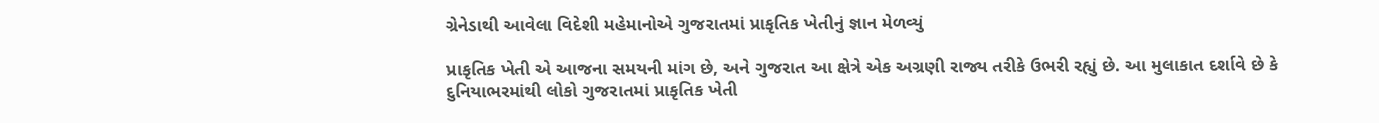ગ્રેનેડાથી આવેલા વિદેશી મહેમાનોએ ગુજરાતમાં પ્રાકૃતિક ખેતીનું જ્ઞાન મેળવ્યું

પ્રાકૃતિક ખેતી એ આજના સમયની માંગ છે, અને ગુજરાત આ ક્ષેત્રે એક અગ્રણી રાજ્ય તરીકે ઉભરી રહ્યું છે. આ મુલાકાત દર્શાવે છે કે દુનિયાભરમાંથી લોકો ગુજરાતમાં પ્રાકૃતિક ખેતી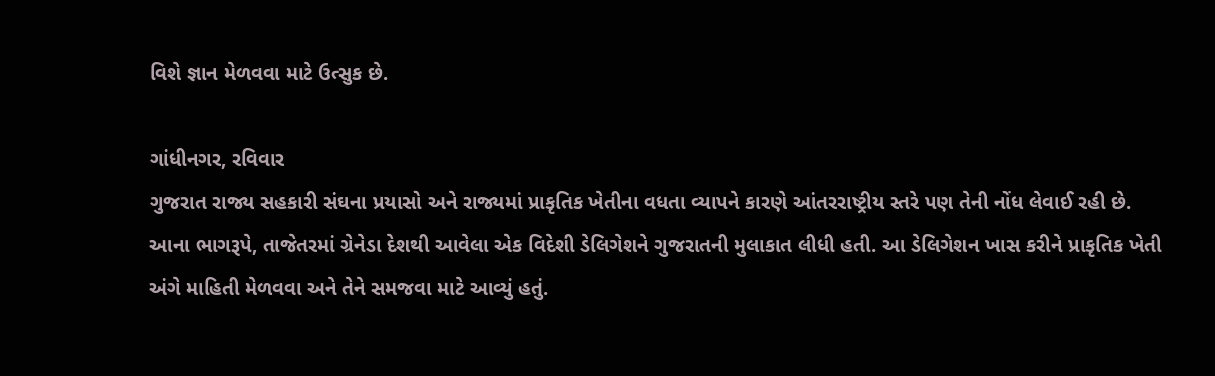વિશે જ્ઞાન મેળવવા માટે ઉત્સુક છે.

ગાંધીનગર, રવિવાર
ગુજરાત રાજ્ય સહકારી સંઘના પ્રયાસો અને રાજ્યમાં પ્રાકૃતિક ખેતીના વધતા વ્યાપને કારણે આંતરરાષ્ટ્રીય સ્તરે પણ તેની નોંધ લેવાઈ રહી છે. આના ભાગરૂપે, તાજેતરમાં ગ્રેનેડા દેશથી આવેલા એક વિદેશી ડેલિગેશને ગુજરાતની મુલાકાત લીધી હતી. આ ડેલિગેશન ખાસ કરીને પ્રાકૃતિક ખેતી અંગે માહિતી મેળવવા અને તેને સમજવા માટે આવ્યું હતું.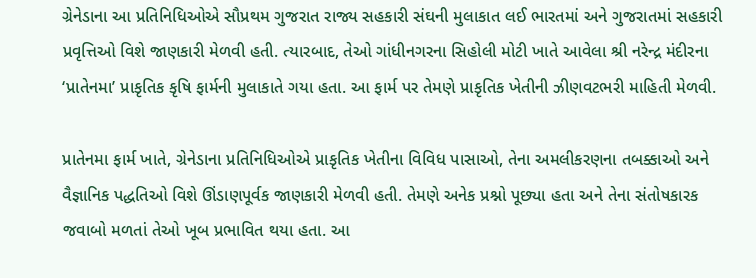ગ્રેનેડાના આ પ્રતિનિધિઓએ સૌપ્રથમ ગુજરાત રાજ્ય સહકારી સંઘની મુલાકાત લઈ ભારતમાં અને ગુજરાતમાં સહકારી પ્રવૃત્તિઓ વિશે જાણકારી મેળવી હતી. ત્યારબાદ, તેઓ ગાંધીનગરના સિહોલી મોટી ખાતે આવેલા શ્રી નરેન્દ્ર મંદીરના ‘પ્રાતેનમા’ પ્રાકૃતિક કૃષિ ફાર્મની મુલાકાતે ગયા હતા. આ ફાર્મ પર તેમણે પ્રાકૃતિક ખેતીની ઝીણવટભરી માહિતી મેળવી.

પ્રાતેનમા ફાર્મ ખાતે, ગ્રેનેડાના પ્રતિનિધિઓએ પ્રાકૃતિક ખેતીના વિવિધ પાસાઓ, તેના અમલીકરણના તબક્કાઓ અને વૈજ્ઞાનિક પદ્ધતિઓ વિશે ઊંડાણપૂર્વક જાણકારી મેળવી હતી. તેમણે અનેક પ્રશ્નો પૂછ્યા હતા અને તેના સંતોષકારક જવાબો મળતાં તેઓ ખૂબ પ્રભાવિત થયા હતા. આ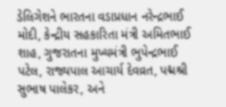ડેલિગેશને ભારતના વડાપ્રધાન નરેન્દ્રભાઈ મોદી, કેન્દ્રીય સહકારિતા મંત્રી અમિતભાઈ શાહ, ગુજરાતના મુખ્યમંત્રી ભુપેન્દ્રભાઈ પટેલ, રાજ્યપાલ આચાર્ય દેવવ્રત, પદ્મશ્રી સુભાષ પાલેકર, અને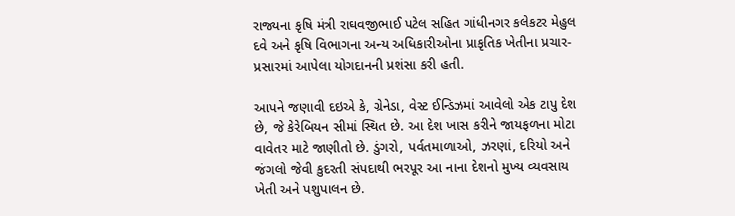રાજ્યના કૃષિ મંત્રી રાઘવજીભાઈ પટેલ સહિત ગાંધીનગર કલેકટર મેહુલ દવે અને કૃષિ વિભાગના અન્ય અધિકારીઓના પ્રાકૃતિક ખેતીના પ્રચાર-પ્રસારમાં આપેલા યોગદાનની પ્રશંસા કરી હતી.

આપને જણાવી દઇએ કે, ગ્રેનેડા, વેસ્ટ ઈન્ડિઝમાં આવેલો એક ટાપુ દેશ છે, જે કેરેબિયન સીમાં સ્થિત છે. આ દેશ ખાસ કરીને જાયફળના મોટા વાવેતર માટે જાણીતો છે. ડુંગરો, પર્વતમાળાઓ, ઝરણાં, દરિયો અને જંગલો જેવી કુદરતી સંપદાથી ભરપૂર આ નાના દેશનો મુખ્ય વ્યવસાય ખેતી અને પશુપાલન છે.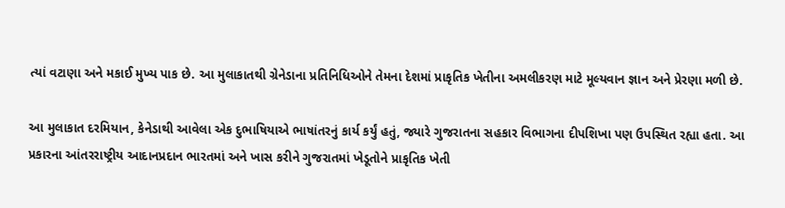ત્યાં વટાણા અને મકાઈ મુખ્ય પાક છે. આ મુલાકાતથી ગ્રેનેડાના પ્રતિનિધિઓને તેમના દેશમાં પ્રાકૃતિક ખેતીના અમલીકરણ માટે મૂલ્યવાન જ્ઞાન અને પ્રેરણા મળી છે.

આ મુલાકાત દરમિયાન, કેનેડાથી આવેલા એક દુભાષિયાએ ભાષાંતરનું કાર્ય કર્યું હતું, જ્યારે ગુજરાતના સહકાર વિભાગના દીપશિખા પણ ઉપસ્થિત રહ્યા હતા. આ પ્રકારના આંતરરાષ્ટ્રીય આદાનપ્રદાન ભારતમાં અને ખાસ કરીને ગુજરાતમાં ખેડૂતોને પ્રાકૃતિક ખેતી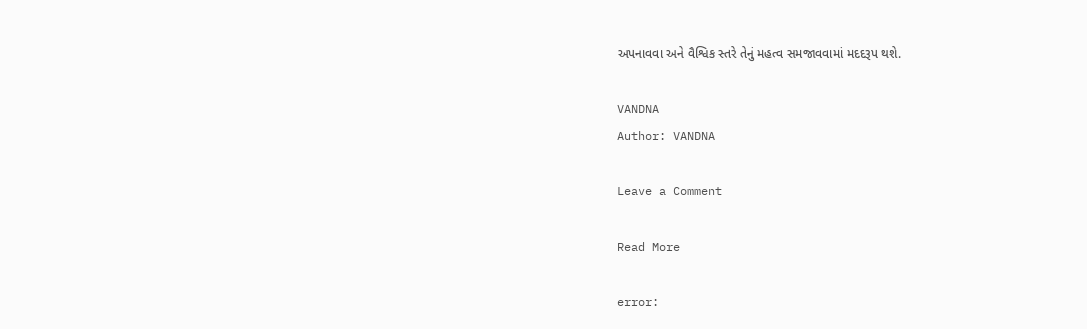અપનાવવા અને વૈશ્વિક સ્તરે તેનું મહત્વ સમજાવવામાં મદદરૂપ થશે.

VANDNA
Author: VANDNA

Leave a Comment

Read More

error: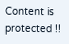Content is protected !!